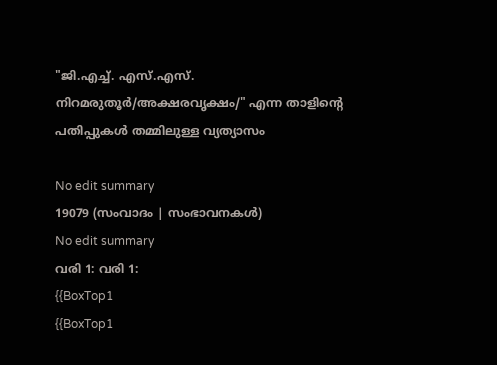"ജി.എച്ച്. എസ്.എസ്. നിറമരുതൂർ/അക്ഷരവൃക്ഷം/" എന്ന താളിന്റെ പതിപ്പുകൾ തമ്മിലുള്ള വ്യത്യാസം

No edit summary
19079 (സംവാദം | സംഭാവനകൾ)
No edit summary
വരി 1: വരി 1:
{{BoxTop1
{{BoxTop1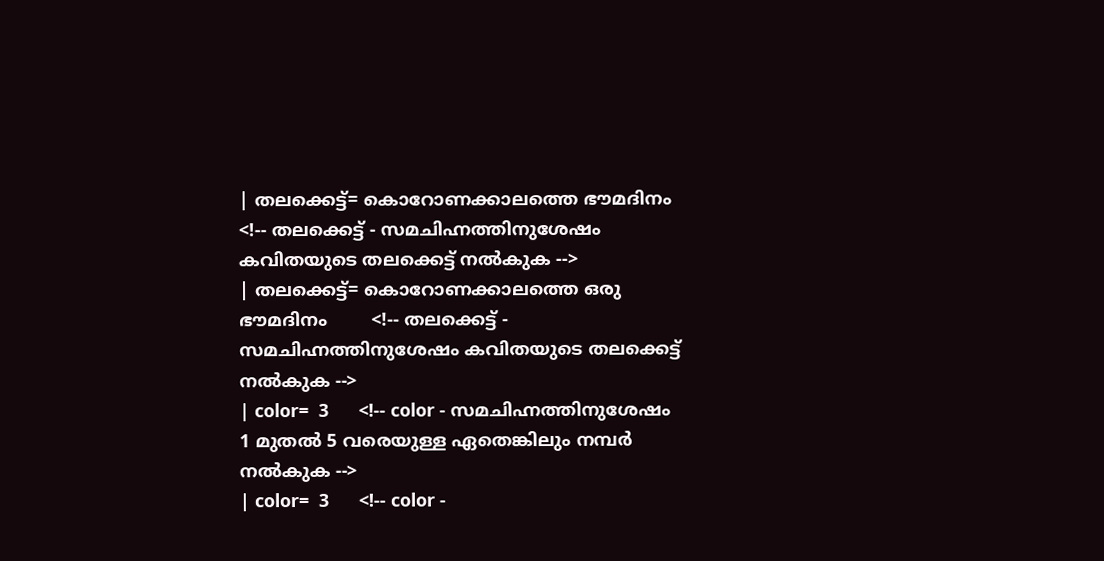| തലക്കെട്ട്= കൊറോണക്കാലത്തെ ഭൗമദിനം        <!-- തലക്കെട്ട് - സമചിഹ്നത്തിനുശേഷം കവിതയുടെ തലക്കെട്ട് നൽകുക -->
| തലക്കെട്ട്= കൊറോണക്കാലത്തെ ഒരു ഭൗമദിനം        <!-- തലക്കെട്ട് - സമചിഹ്നത്തിനുശേഷം കവിതയുടെ തലക്കെട്ട് നൽകുക -->
| color=  3      <!-- color - സമചിഹ്നത്തിനുശേഷം 1 മുതൽ 5 വരെയുള്ള ഏതെങ്കിലും നമ്പർ നൽകുക -->
| color=  3      <!-- color -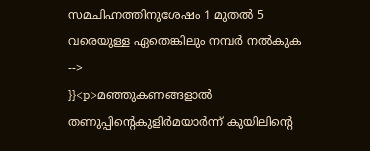സമചിഹ്നത്തിനുശേഷം 1 മുതൽ 5 വരെയുള്ള ഏതെങ്കിലും നമ്പർ നൽകുക -->
}}<p>മഞ്ഞുകണങ്ങളാൽ തണുപ്പിന്റെകുളിർമയാർന്ന് കുയിലിന്റെ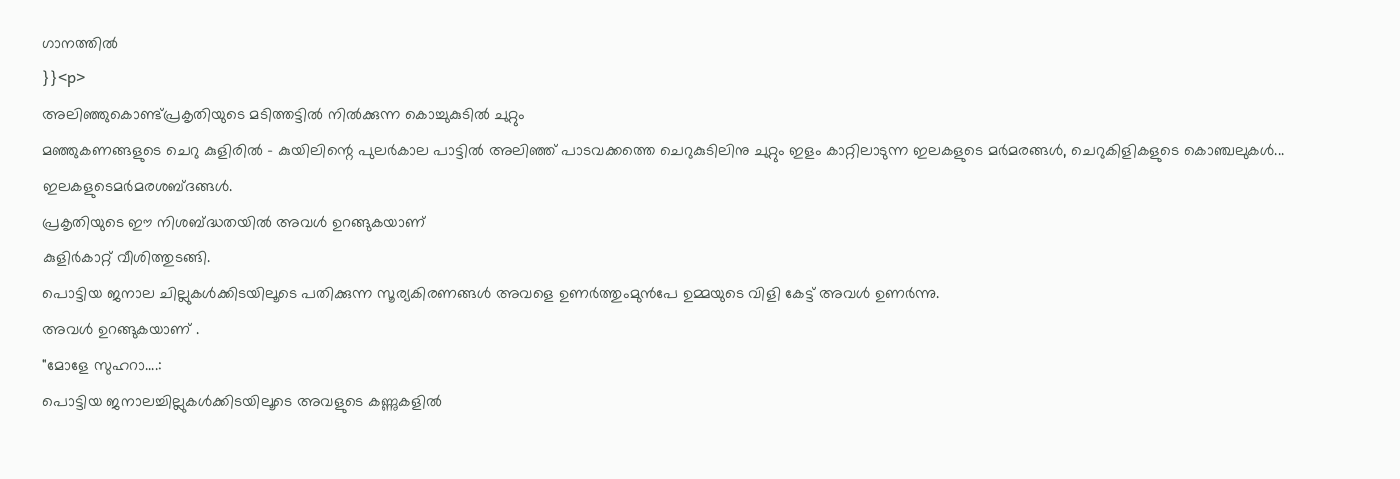ഗാനത്തിൽ
}}<p>
അലിഞ്ഞുകൊണ്ട്പ്രകൃതിയുടെ മടിത്തട്ടിൽ നിൽക്കുന്ന കൊച്ചുകുടിൽ ചുറ്റും
മഞ്ഞുകണങ്ങളുടെ ചെറു കുളിരിൽ - കുയിലിന്റെ പുലർകാല പാട്ടിൽ അലിഞ്ഞ് പാടവക്കത്തെ ചെറുകുടിലിനു ചുറ്റും ഇളം കാറ്റിലാടുന്ന ഇലകളുടെ മർമരങ്ങൾ, ചെറുകിളികളുടെ കൊഞ്ചലുകൾ...
ഇലകളുടെമർമരശബ്ദങ്ങൾ.
പ്രകൃതിയുടെ ഈ നിശബ്ദ്ധതയിൽ അവൾ ഉറങ്ങുകയാണ്
കുളിർകാറ്റ് വീശിത്തുടങ്ങി.
പൊട്ടിയ ജനാല ചില്ലുകൾക്കിടയിലൂടെ പതിക്കുന്ന സൂര്യകിരണങ്ങൾ അവളെ ഉണർത്തുംമുൻപേ ഉമ്മയുടെ വിളി കേട്ട് അവൾ ഉണർന്നു.
അവൾ ഉറങ്ങുകയാണ് .
"മോളേ സുഹറാ....:
പൊട്ടിയ ജനാലച്ചില്ലുകൾക്കിടയിലൂടെ അവളുടെ കണ്ണുകളിൽ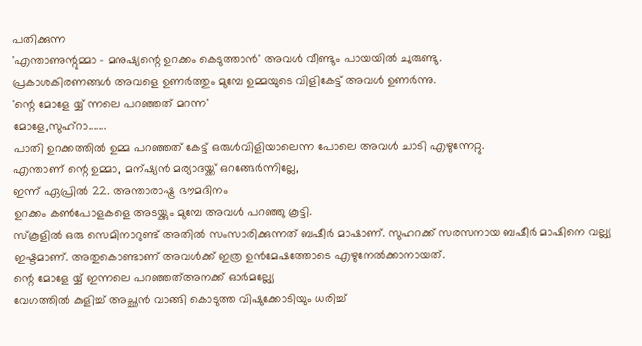പതിക്കുന്ന
'എന്താണുന്റുമ്മാ - മനുഷ്യന്റെ ഉറക്കം കെടുത്താൻ' അവൾ വീണ്ടും പായയിൽ ചുരുണ്ടു.
പ്രകാശകിരണങ്ങൾ അവളെ ഉണർത്തും മുമ്പേ ഉമ്മയുടെ വിളികേട്ട് അവൾ ഉണർന്നു.
'ന്റെ മോളേ യ്യ് ന്നലെ പറഞ്ഞത് മറന്ന'
മോളേ,സുഹ്റാ.......
പാതി ഉറക്കത്തിൽ ഉമ്മ പറഞ്ഞത് കേട്ട് ഒരുൾവിളിയാലെന്ന പോലെ അവൾ ചാടി എഴുന്നേറ്റു.
എന്താണ് ന്റെ ഉമ്മാ, മന്ഷ്യൻ മര്യാദയ്ക്ക് ഒറങ്ങേർന്നില്ലേ,
ഇന്ന് ഏപ്രിൽ 22. അന്താരാഷ്ട്ര ഭൗമദിനം
ഉറക്കം കൺപോളകളെ അടയ്ക്കും മുമ്പേ അവൾ പറഞ്ഞു കൂട്ടി.
സ്കൂളിൽ ഒരു സെമിനാറുണ്ട് അതിൽ സംസാരിക്കുന്നത് ബഷീർ മാഷാണ്. സുഹറക്ക് സരസനായ ബഷീർ മാഷിനെ വല്ല്യ ഇഷ്ടമാണ്. അതുകൊണ്ടാണ് അവൾക്ക് ഇത്ര ഉൻമേഷത്തോടെ എഴുനേൽക്കാനായത്.
ന്റെ മോളേ യ്യ് ഇന്നലെ പറഞ്ഞത്അനക്ക് ഓർമല്ല്യേ
വേഗത്തിൽ കുളിച്ച് അച്ഛൻ വാങ്ങി കൊടുത്ത വിഷുക്കോടിയും ധരിച്ച്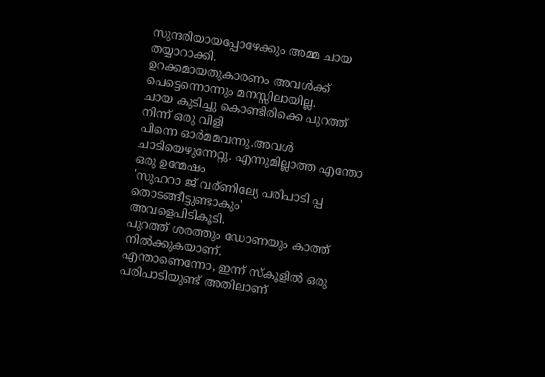സുന്ദരിയായപ്പോഴേക്കും അമ്മ ചായ തയ്യാറാക്കി.
ഉറക്കമായതുകാരണം അവൾക്ക് പെട്ടെന്നൊന്നും മനസ്സിലായില്ല.
ചായ കുടിച്ചു കൊണ്ടിരിക്കെ പുറത്ത് നിന്ന് ഒരു വിളി
പിന്നെ ഓർമമവന്നു.അവൾ ചാടിയെഴുന്നേറ്റു. എന്നുമില്ലാത്ത എന്തോ ഒരു ഉന്മേഷം
'സുഹറാ ജ് വര്ണില്യേ പരിപാടി പ്പ തൊടങ്ങീട്ടുണ്ടാകും'
അവളെപിടികൂടി.
പുറത്ത് ശരത്തും ഡോണയും കാത്ത് നിൽക്കുകയാണ്.
എന്താണെന്നോ, ഇന്ന് സ്കൂളിൽ ഒരു പരിപാടിയുണ്ട് അതിലാണ്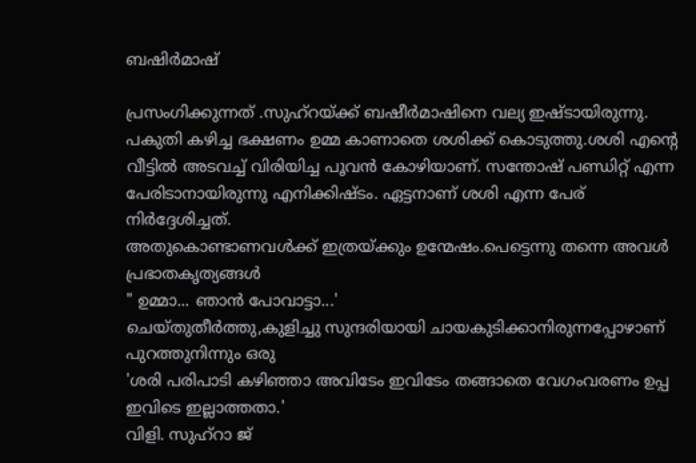ബഷിർമാഷ്

പ്രസംഗിക്കുന്നത് .സുഹ്റയ്ക്ക് ബഷീർമാഷിനെ വല്യ ഇഷ്ടായിരുന്നു.
പകുതി കഴിച്ച ഭക്ഷണം ഉമ്മ കാണാതെ ശശിക്ക് കൊടുത്തു.ശശി എന്റെ വീട്ടിൽ അടവച്ച് വിരിയിച്ച പൂവൻ കോഴിയാണ്. സന്തോഷ് പണ്ഡിറ്റ് എന്ന പേരിടാനായിരുന്നു എനിക്കിഷ്ടം. ഏട്ടനാണ് ശശി എന്ന പേര് നിർദ്ദേശിച്ചത്.
അതുകൊണ്ടാണവൾക്ക് ഇത്രയ്ക്കും ഉന്മേഷം.പെട്ടെന്നു തന്നെ അവൾ പ്രഭാതകൃത്യങ്ങൾ
" ഉമ്മാ... ഞാൻ പോവാട്ടാ...'
ചെയ്തുതീർത്തു,കുളിച്ചു സുന്ദരിയായി ചായകുടിക്കാനിരുന്നപ്പോഴാണ് പുറത്തുനിന്നും ഒരു
'ശരി പരിപാടി കഴിഞ്ഞാ അവിടേം ഇവിടേം തങ്ങാതെ വേഗംവരണം ഉപ്പ ഇവിടെ ഇല്ലാത്തതാ.'
വിളി. സുഹ്റാ ജ്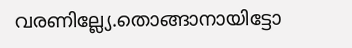വരണില്ല്യേ.തൊങ്ങാനായിട്ടോ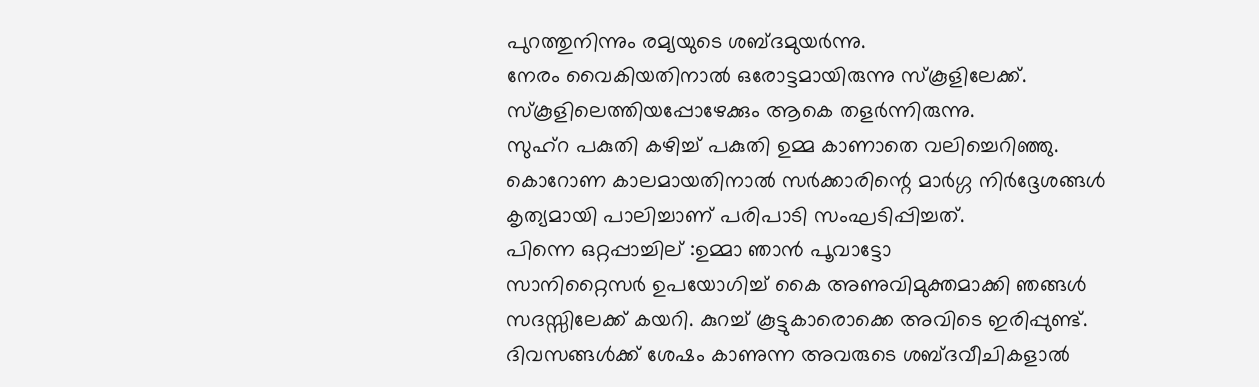പുറത്തുനിന്നും രമ്യയുടെ ശബ്ദമുയർന്നു.
നേരം വൈകിയതിനാൽ ഒരോട്ടമായിരുന്നു സ്കൂളിലേക്ക്. സ്കൂളിലെത്തിയപ്പോഴേക്കും ആകെ തളർന്നിരുന്നു.
സുഹ്റ പകുതി കഴിച്ച് പകുതി ഉമ്മ കാണാതെ വലിച്ചെറിഞ്ഞു.
കൊറോണ കാലമായതിനാൽ സർക്കാരിന്റെ മാർഗ്ഗ നിർദ്ദേശങ്ങൾ കൃത്യമായി പാലിച്ചാണ് പരിപാടി സംഘടിപ്പിച്ചത്.
പിന്നെ ഒറ്റപ്പാച്ചില് :ഉമ്മാ ഞാൻ പൂവാട്ടോ
സാനിറ്റൈസർ ഉപയോഗിച്ച് കൈ അണുവിമുക്തമാക്കി ഞങ്ങൾ സദസ്സിലേക്ക് കയറി. കുറച്ച് കൂട്ടുകാരൊക്കെ അവിടെ ഇരിപ്പുണ്ട്. ദിവസങ്ങൾക്ക് ശേഷം കാണുന്ന അവരുടെ ശബ്ദവീചികളാൽ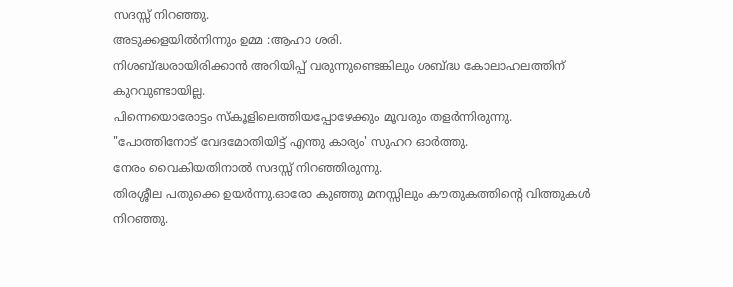സദസ്സ് നിറഞ്ഞു.
അടുക്കളയിൽനിന്നും ഉമ്മ :ആഹാ ശരി.
നിശബ്ദ്ധരായിരിക്കാൻ അറിയിപ്പ് വരുന്നുണ്ടെങ്കിലും ശബ്ദ്ധ കോലാഹലത്തിന് കുറവുണ്ടായില്ല.
പിന്നെയൊരോട്ടം സ്കൂളിലെത്തിയപ്പോഴേക്കും മൂവരും തളർന്നിരുന്നു.
"പോത്തിനോട് വേദമോതിയിട്ട് എന്തു കാര്യം' സുഹറ ഓർത്തു.
നേരം വൈകിയതിനാൽ സദസ്സ് നിറഞ്ഞിരുന്നു.
തിരശ്ശീല പതുക്കെ ഉയർന്നു.ഓരോ കുഞ്ഞു മനസ്സിലും കൗതുകത്തിന്റെ വിത്തുകൾ നിറഞ്ഞു.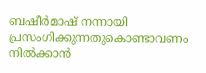ബഷീർമാഷ് നന്നായി പ്രസംഗിക്കുന്നതുകൊണ്ടാവണം നിൽക്കാൻ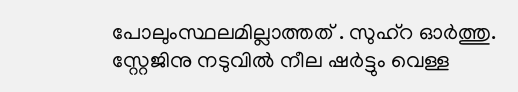പോലുംസ്ഥലമില്ലാത്തത് . സുഹ്റ ഓർത്തു.
സ്റ്റേജിനു നടുവിൽ നീല ഷർട്ടും വെള്ള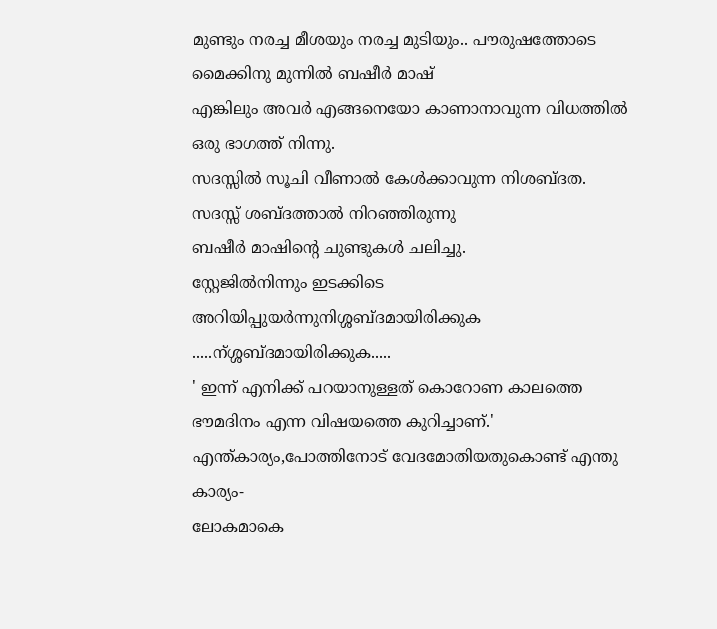മുണ്ടും നരച്ച മീശയും നരച്ച മുടിയും.. പൗരുഷത്തോടെ മൈക്കിനു മുന്നിൽ ബഷീർ മാഷ്
എങ്കിലും അവർ എങ്ങനെയോ കാണാനാവുന്ന വിധത്തിൽ ഒരു ഭാഗത്ത് നിന്നു.
സദസ്സിൽ സൂചി വീണാൽ കേൾക്കാവുന്ന നിശബ്ദത.
സദസ്സ് ശബ്ദത്താൽ നിറഞ്ഞിരുന്നു
ബഷീർ മാഷിന്റെ ചുണ്ടുകൾ ചലിച്ചു.
സ്റ്റേജിൽനിന്നും ഇടക്കിടെ അറിയിപ്പുയർന്നുനിശ്ശബ്ദമായിരിക്കുക .....ന്ശ്ശബ്ദമായിരിക്കുക.....
' ഇന്ന് എനിക്ക് പറയാനുള്ളത് കൊറോണ കാലത്തെ ഭൗമദിനം എന്ന വിഷയത്തെ കുറിച്ചാണ്.'
എന്ത്കാര്യം,പോത്തിനോട് വേദമോതിയതുകൊണ്ട് എന്തു കാര്യം-
ലോകമാകെ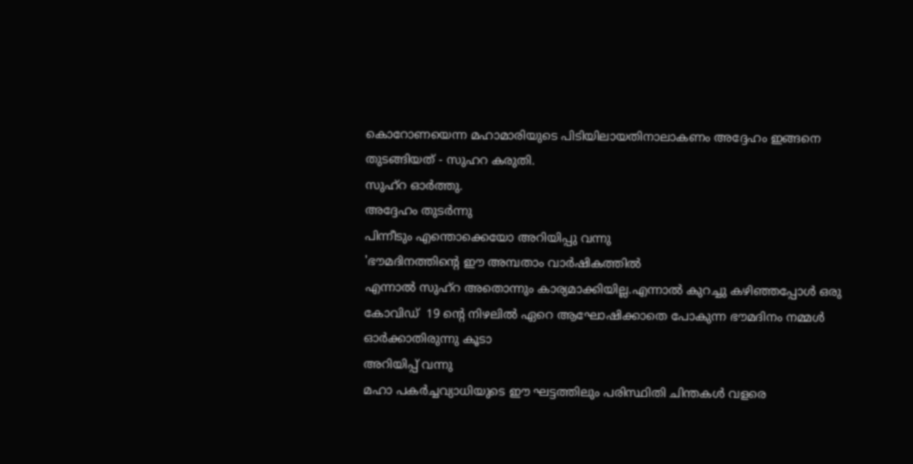കൊറോണയെന്ന മഹാമാരിയുടെ പിടിയിലായതിനാലാകണം അദ്ദേഹം ഇങ്ങനെ തുടങ്ങിയത് - സുഹറ കരുതി.
സുഹ്റ ഓർത്തു.
അദ്ദേഹം തുടർന്നു
പിന്നീടും എന്തൊക്കെയോ അറിയിപ്പു വന്നു
'ഭൗമദിനത്തിന്റെ ഈ അമ്പതാം വാർഷികത്തിൽ
എന്നാൽ സുഹ്റ അതൊന്നും കാര്യമാക്കിയില്ല.എന്നാൽ കുറച്ചു കഴിഞ്ഞപ്പോൾ ഒരു
കോവിഡ്  19 ന്റെ നിഴലിൽ ഏറെ ആഘോഷിക്കാതെ പോകുന്ന ഭൗമദിനം നമ്മൾ ഓർക്കാതിരുന്നു കൂടാ
അറിയിപ്പ് വന്നു
മഹാ പകർച്ചവ്യാധിയുടെ ഈ ഘട്ടത്തിലും പരിസ്ഥിതി ചിന്തകൾ വളരെ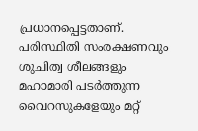പ്രധാനപ്പെട്ടതാണ്. പരിസ്ഥിതി സംരക്ഷണവും ശുചിത്വ ശീലങ്ങളും മഹാമാരി പടർത്തുന്ന വൈറസുകളേയും മറ്റ്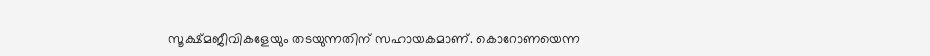സൂക്ഷ്മജീവികളേയും തടയുന്നതിന് സഹായകമാണ്. കൊറോണയെന്ന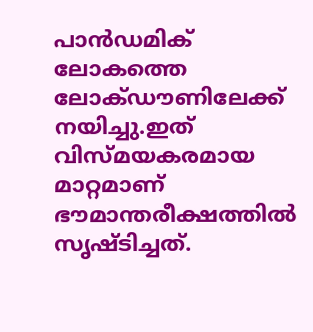പാൻഡമിക് ലോകത്തെ ലോക്ഡൗണിലേക്ക് നയിച്ചു.ഇത് വിസ്മയകരമായ മാറ്റമാണ് ഭൗമാന്തരീക്ഷത്തിൽ സൃഷ്ടിച്ചത്.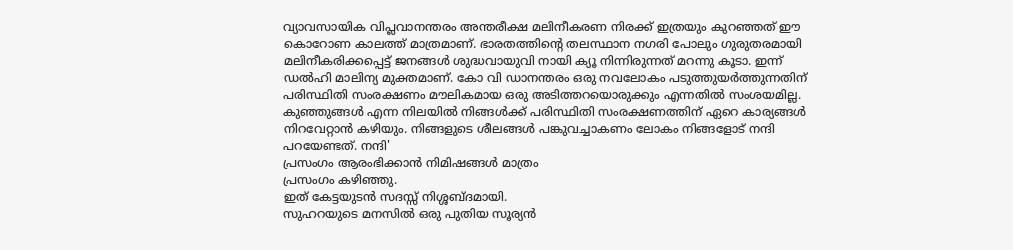വ്യാവസായിക വിപ്ലവാനന്തരം അന്തരീക്ഷ മലിനീകരണ നിരക്ക് ഇത്രയും കുറഞ്ഞത് ഈ കൊറോണ കാലത്ത് മാത്രമാണ്. ഭാരതത്തിന്റെ തലസ്ഥാന നഗരി പോലും ഗുരുതരമായി മലിനീകരിക്കപ്പെട്ട് ജനങ്ങൾ ശുദ്ധവായുവി നായി ക്യൂ നിന്നിരുന്നത് മറന്നു കൂടാ. ഇന്ന് ഡൽഹി മാലിന്യ മുക്തമാണ്. കോ വി ഡാനന്തരം ഒരു നവലോകം പടുത്തുയർത്തുന്നതിന് പരിസ്ഥിതി സംരക്ഷണം മൗലികമായ ഒരു അടിത്തറയൊരുക്കും എന്നതിൽ സംശയമില്ല. കുഞ്ഞുങ്ങൾ എന്ന നിലയിൽ നിങ്ങൾക്ക് പരിസ്ഥിതി സംരക്ഷണത്തിന് ഏറെ കാര്യങ്ങൾ നിറവേറ്റാൻ കഴിയും. നിങ്ങളുടെ ശീലങ്ങൾ പങ്കുവച്ചാകണം ലോകം നിങ്ങളോട് നന്ദി പറയേണ്ടത്. നന്ദി'
പ്രസംഗം ആരംഭിക്കാൻ നിമിഷങ്ങൾ മാത്രം
പ്രസംഗം കഴിഞ്ഞു.
ഇത് കേട്ടയുടൻ സദസ്സ് നിശ്ശബ്ദമായി.
സുഹറയുടെ മനസിൽ ഒരു പുതിയ സൂര്യൻ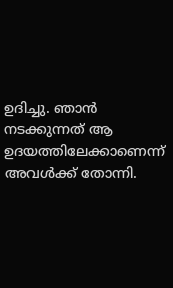ഉദിച്ചു. ഞാൻ നടക്കുന്നത് ആ ഉദയത്തിലേക്കാണെന്ന് അവൾക്ക് തോന്നി.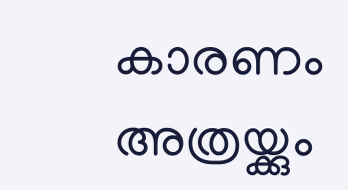കാരണം അത്രയ്ക്കും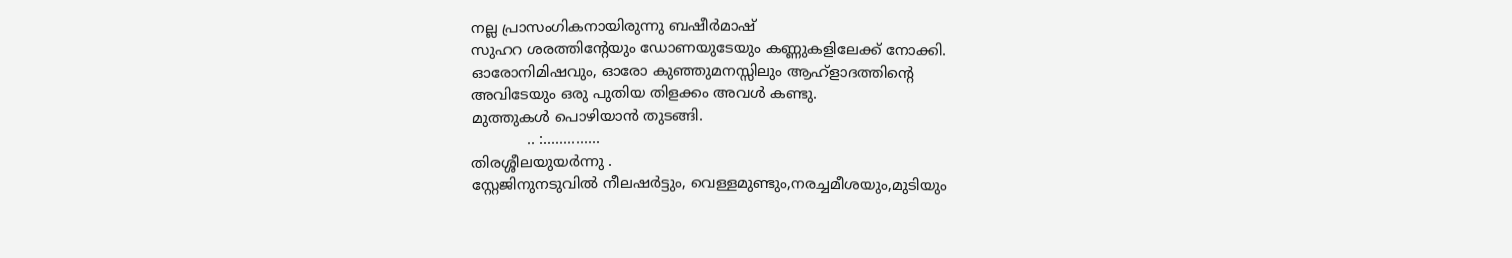നല്ല പ്രാസംഗികനായിരുന്നു ബഷീർമാഷ്
സുഹറ ശരത്തിന്റേയും ഡോണയുടേയും കണ്ണുകളിലേക്ക് നോക്കി.
ഓരോനിമിഷവും, ഓരോ കുഞ്ഞുമനസ്സിലും ആഹ്ളാദത്തിന്റെ
അവിടേയും ഒരു പുതിയ തിളക്കം അവൾ കണ്ടു.
മുത്തുകൾ പൊഴിയാൻ തുടങ്ങി.
            .. :..............
തിരശ്ശീലയുയർന്നു .
സ്റ്റേജിനുനടുവിൽ നീലഷർട്ടും, വെള്ളമുണ്ടും,നരച്ചമീശയും,മുടിയും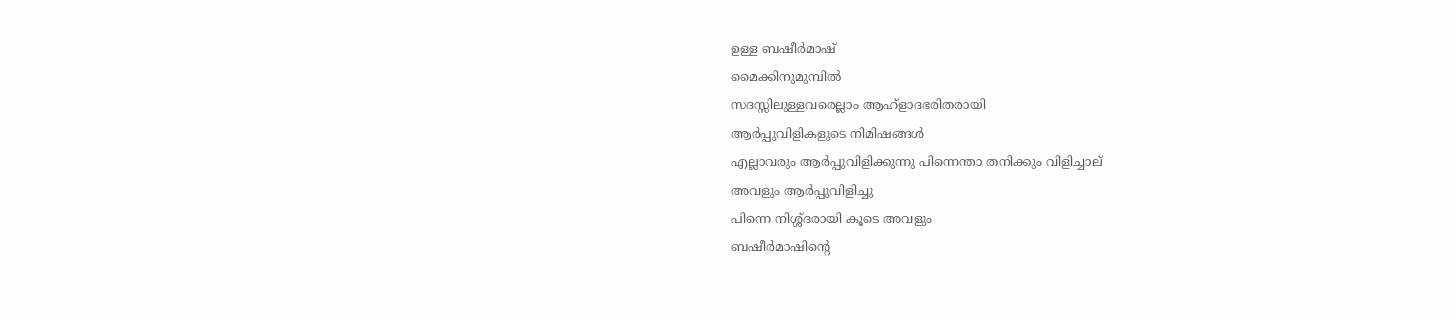ഉള്ള ബഷീർമാഷ്
മൈക്കിനുമുമ്പിൽ
സദസ്സിലുള്ളവരെല്ലാം ആഹ്ളാദഭരിതരായി
ആർപ്പുവിളികളുടെ നിമിഷങ്ങൾ
എല്ലാവരും ആർപ്പുവിളിക്കുന്നു പിന്നെന്താ തനിക്കും വിളിച്ചാല്
അവളും ആർപ്പുവിളിച്ചു
പിന്നെ നിശ്ശ്ദരായി കൂടെ അവളും
ബഷീർമാഷിന്റെ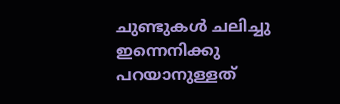ചുണ്ടുകൾ ചലിച്ചു
ഇന്നെനിക്കു പറയാനുള്ളത്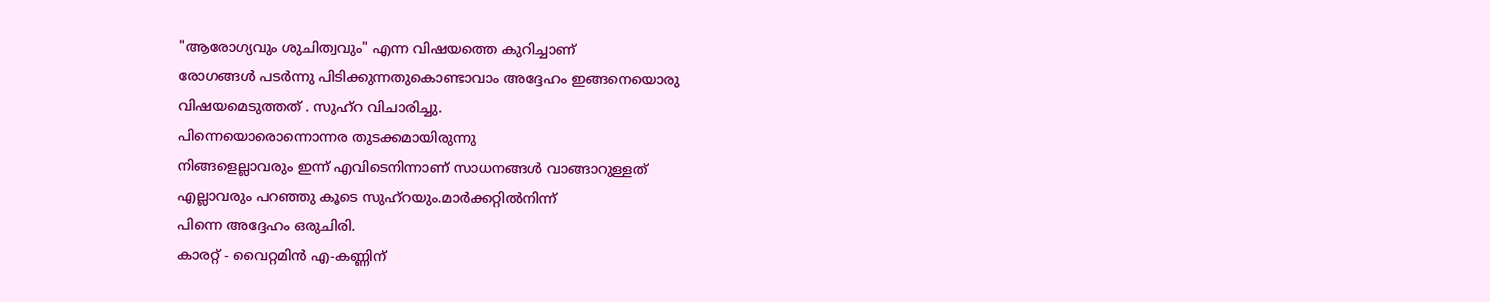"ആരോഗ്യവും ശുചിത്വവും" എന്ന വിഷയത്തെ കുറിച്ചാണ്
രോഗങ്ങൾ പടർന്നു പിടിക്കുന്നതുകൊണ്ടാവാം അദ്ദേഹം ഇങ്ങനെയൊരു
വിഷയമെടുത്തത് . സുഹ്റ വിചാരിച്ചു.
പിന്നെയൊരൊന്നൊന്നര തുടക്കമായിരുന്നു
നിങ്ങളെല്ലാവരും ഇന്ന് എവിടെനിന്നാണ് സാധനങ്ങൾ വാങ്ങാറുള്ളത്
എല്ലാവരും പറഞ്ഞു കൂടെ സുഹ്റയും.മാർക്കറ്റിൽനിന്ന്
പിന്നെ അദ്ദേഹം ഒരുചിരി.
കാരറ്റ് - വൈറ്റമിൻ എ-കണ്ണിന്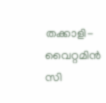തക്കാളി-വൈറ്റമിൻ സി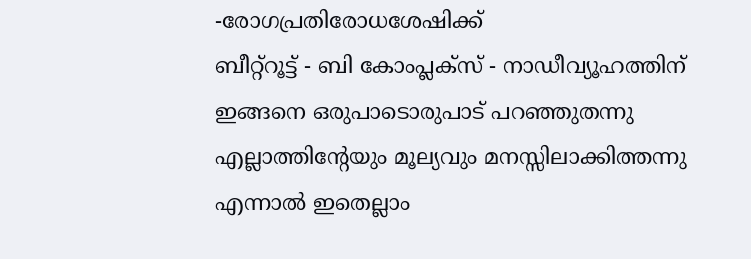-രോഗപ്രതിരോധശേഷിക്ക്
ബീറ്റ്റൂട്ട് - ബി കോംപ്ലക്സ് - നാഡീവ്യൂഹത്തിന്
ഇങ്ങനെ ഒരുപാടൊരുപാട് പറഞ്ഞുതന്നു
എല്ലാത്തിന്റേയും മൂല്യവും മനസ്സിലാക്കിത്തന്നു
എന്നാൽ ഇതെല്ലാം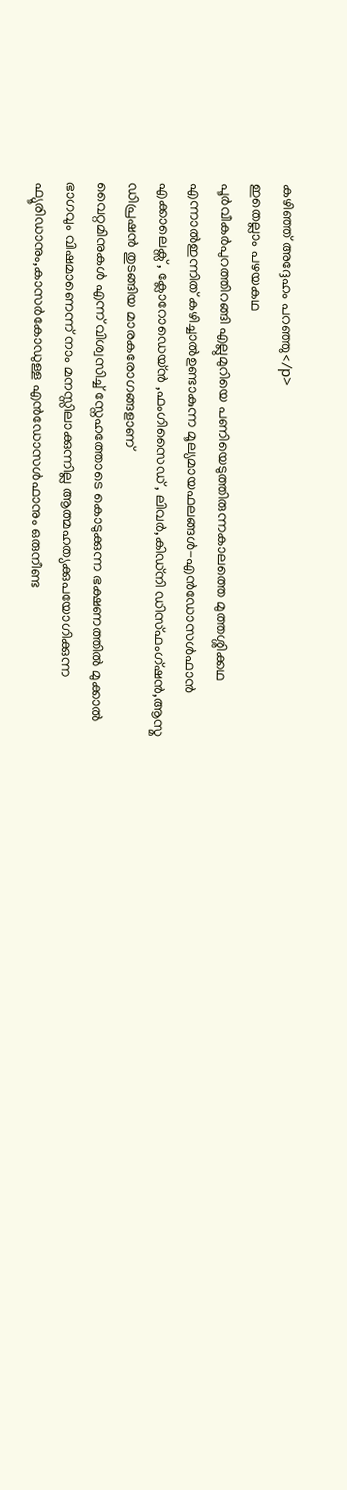കഴിഞ്ഞ് അദ്ദേഹം പറഞ്ഞു</p>
ഇതെല്ലാം പഴയകഥ
പൂർവീകർപുറത്തിറങ്ങി എല്ലുമുറിയെ പണിയെടുത്തിരുന്നകാലത്തെ മുത്തശ്ശിക്കഥ
എന്നാൽഇന്നിത് കഴിച്ചാൽഉണ്ടാകുന്ന മൂല്യമായഫലങ്ങൾ-എൻഡോസൾഫാൻ
എക്കാലെക്സ് , ക്ലോറോഡെയ്ൻ ,ഫംഗിസൈഡ് , ലിവർ,കി‍ഡ്നി ഡിസ്ഫംഗ്ഷൻ,ആസ്മ
ഡിപ്രഷൻ തുടങ്ങിയ മാരകരോഗങ്ങളാണ്
വൈറ്റമിനുകൾ എന്ന് വിശ്വസിച്ച് സ്നേഹത്തോടെ കൊടുക്കുന്ന ഭക്ഷണത്തിൽ മുക്കാൽ
ഭാഗവും വിഷമാണെന്ന് നാം മനസ്സിലാക്കുന്നില്ല ആത്മഹത്യക്കുപയോഗിക്കുന്ന
ഫ്യൂരിഡാനും,കാസർകോഡുള്ള എൻഡോസൾഫാനും ഒരുനീണ്ട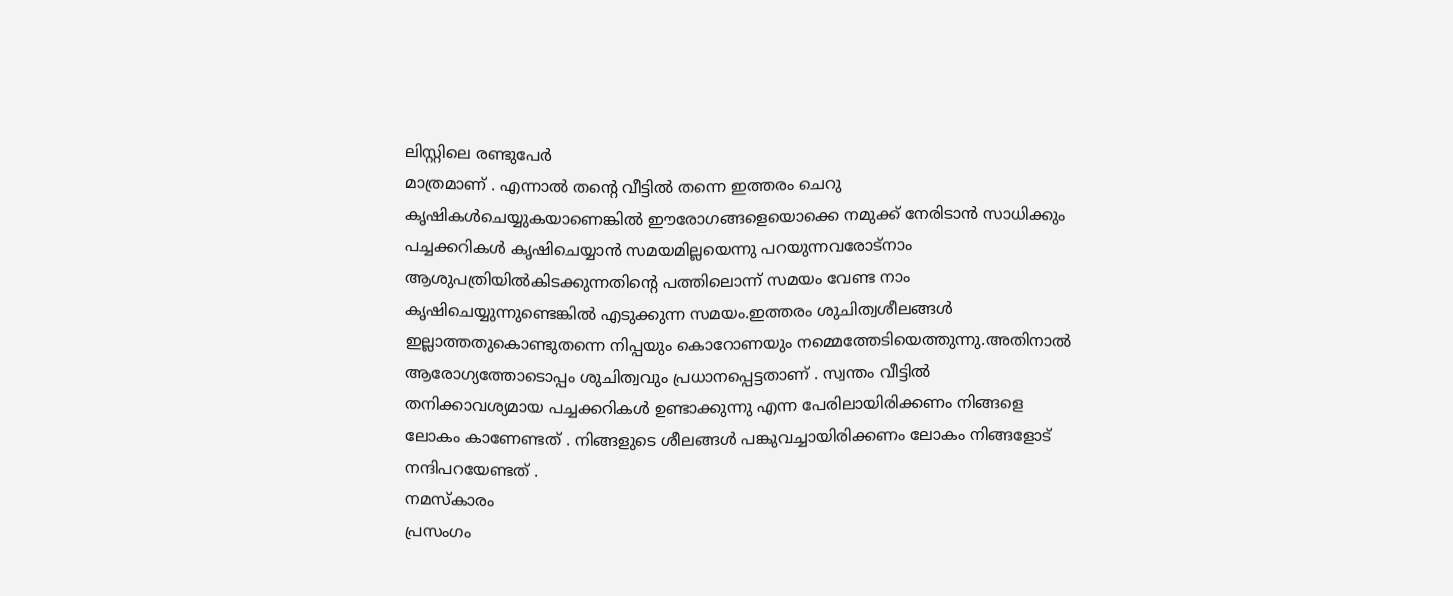ലിസ്റ്റിലെ രണ്ടുപേർ
മാത്രമാണ് . എന്നാൽ തന്റെ വീട്ടിൽ തന്നെ ഇത്തരം ചെറു
കൃഷികൾചെയ്യുകയാണെങ്കിൽ ഈരോഗങ്ങളെയൊക്കെ നമുക്ക് നേരിടാൻ സാധിക്കും
പച്ചക്കറികൾ കൃഷിചെയ്യാൻ സമയമില്ലയെന്നു പറയുന്നവരോട്നാം
ആശുപത്രിയിൽകിടക്കുന്നതിന്റെ പത്തിലൊന്ന് സമയം വേണ്ട നാം
കൃഷിചെയ്യുന്നുണ്ടെങ്കിൽ എടുക്കുന്ന സമയം.ഇത്തരം ശുചിത്വശീലങ്ങൾ
ഇല്ലാത്തതുകൊണ്ടുതന്നെ നിപ്പയും കൊറോണയും നമ്മെത്തേടിയെത്തുന്നു.അതിനാൽ
ആരോഗ്യത്തോടൊപ്പം ശുചിത്വവും പ്രധാനപ്പെട്ടതാണ് . സ്വന്തം വീട്ടിൽ
തനിക്കാവശ്യമായ പച്ചക്കറികൾ ഉണ്ടാക്കുന്നു എന്ന പേരിലായിരിക്കണം നിങ്ങളെ
ലോകം കാണേണ്ടത് . നിങ്ങളുടെ ശീലങ്ങൾ പങ്കുവച്ചായിരിക്കണം ലോകം നിങ്ങളോട്
നന്ദിപറയേണ്ടത് .
നമസ്കാരം
പ്രസംഗം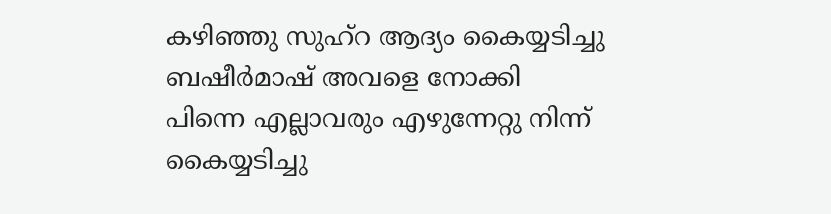കഴിഞ്ഞു സുഹ്റ ആദ്യം കൈയ്യടിച്ചു ബഷീർമാഷ് അവളെ നോക്കി
പിന്നെ എല്ലാവരും എഴുന്നേറ്റു നിന്ന് കൈയ്യടിച്ചു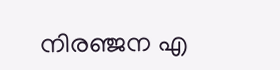നിരഞ്ജന എ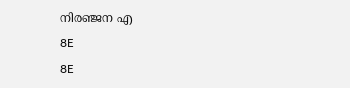നിരഞ്ജന എ
8E
8E